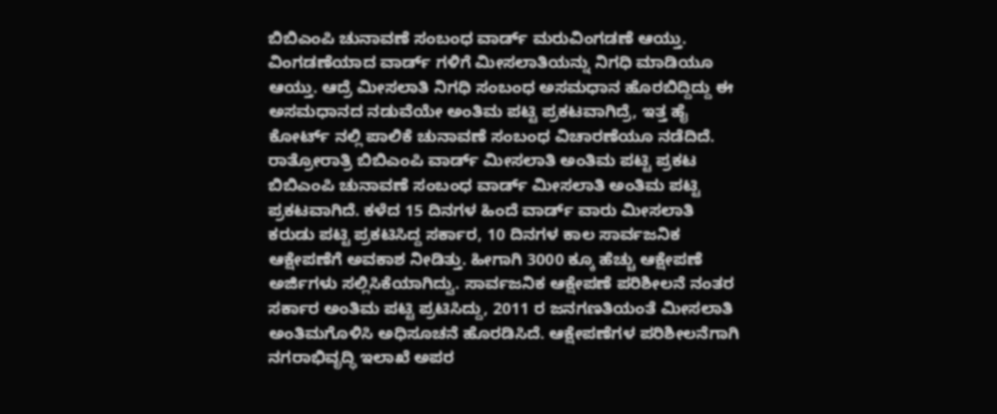ಬಿಬಿಎಂಪಿ ಚುನಾವಣೆ ಸಂಬಂಧ ವಾರ್ಡ್ ಮರುವಿಂಗಡಣೆ ಆಯ್ತು. ವಿಂಗಡಣೆಯಾದ ವಾರ್ಡ್ ಗಳಿಗೆ ಮೀಸಲಾತಿಯನ್ನು ನಿಗಧಿ ಮಾಡಿಯೂ ಆಯ್ತು. ಆದ್ರೆ ಮೀಸಲಾತಿ ನಿಗಧಿ ಸಂಬಂಧ ಅಸಮಧಾನ ಹೊರಬಿದ್ದಿದ್ದು ಈ ಅಸಮಧಾನದ ನಡುವೆಯೇ ಅಂತಿಮ ಪಟ್ಟಿ ಪ್ರಕಟವಾಗಿದ್ರೆ, ಇತ್ತ ಹೈ ಕೋರ್ಟ್ ನಲ್ಲಿ ಪಾಲಿಕೆ ಚುನಾವಣೆ ಸಂಬಂಧ ವಿಚಾರಣೆಯೂ ನಡೆದಿದೆ.
ರಾತ್ರೋರಾತ್ರಿ ಬಿಬಿಎಂಪಿ ವಾರ್ಡ್ ಮೀಸಲಾತಿ ಅಂತಿಮ ಪಟ್ಟಿ ಪ್ರಕಟ
ಬಿಬಿಎಂಪಿ ಚುನಾವಣೆ ಸಂಬಂಧ ವಾರ್ಡ್ ಮೀಸಲಾತಿ ಅಂತಿಮ ಪಟ್ಟಿ ಪ್ರಕಟವಾಗಿದೆ. ಕಳೆದ 15 ದಿನಗಳ ಹಿಂದೆ ವಾರ್ಡ್ ವಾರು ಮೀಸಲಾತಿ ಕರುಡು ಪಟ್ಟಿ ಪ್ರಕಟಿಸಿದ್ದ ಸರ್ಕಾರ, 10 ದಿನಗಳ ಕಾಲ ಸಾರ್ವಜನಿಕ ಆಕ್ಷೇಪಣೆಗೆ ಅವಕಾಶ ನೀಡಿತ್ತು. ಹೀಗಾಗಿ 3000 ಕ್ಕೂ ಹೆಚ್ಚು ಆಕ್ಷೇಪಣೆ ಅರ್ಜಿಗಳು ಸಲ್ಲಿಸಿಕೆಯಾಗಿದ್ವು. ಸಾರ್ವಜನಿಕ ಆಕ್ಷೇಪಣೆ ಪರಿಶೀಲನೆ ನಂತರ ಸರ್ಕಾರ ಅಂತಿಮ ಪಟ್ಟಿ ಪ್ರಟಿಸಿದ್ದು, 2011 ರ ಜನಗಣತಿಯಂತೆ ಮೀಸಲಾತಿ ಅಂತಿಮಗೊಳಿಸಿ ಅಧಿಸೂಚನೆ ಹೊರಡಿಸಿದೆ. ಆಕ್ಷೇಪಣೆಗಳ ಪರಿಶೀಲನೆಗಾಗಿ ನಗರಾಭಿವೃದ್ಧಿ ಇಲಾಖೆ ಅಪರ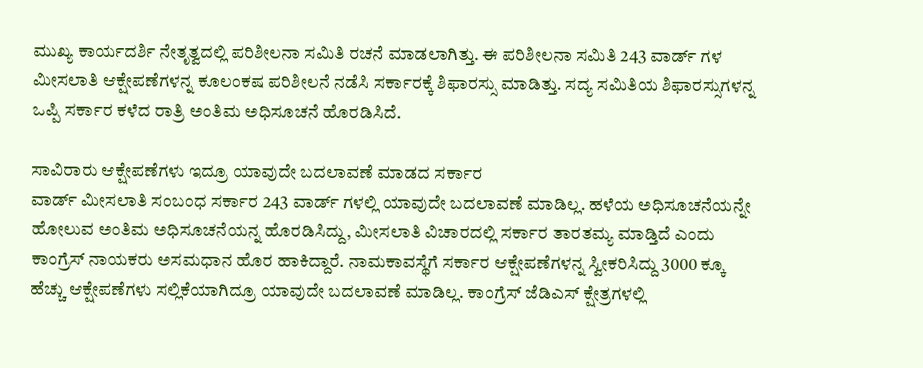ಮುಖ್ಯ ಕಾರ್ಯದರ್ಶಿ ನೇತೃತ್ವದಲ್ಲಿ ಪರಿಶೀಲನಾ ಸಮಿತಿ ರಚನೆ ಮಾಡಲಾಗಿತ್ತು. ಈ ಪರಿಶೀಲನಾ ಸಮಿತಿ 243 ವಾರ್ಡ್ ಗಳ ಮೀಸಲಾತಿ ಆಕ್ಷೇಪಣೆಗಳನ್ನ ಕೂಲಂಕಷ ಪರಿಶೀಲನೆ ನಡೆಸಿ ಸರ್ಕಾರಕ್ಕೆ ಶಿಫಾರಸ್ಸು ಮಾಡಿತ್ತು. ಸದ್ಯ ಸಮಿತಿಯ ಶಿಫಾರಸ್ಸುಗಳನ್ನ ಒಪ್ಪಿ ಸರ್ಕಾರ ಕಳೆದ ರಾತ್ರಿ ಅಂತಿಮ ಅಧಿಸೂಚನೆ ಹೊರಡಿಸಿದೆ.

ಸಾವಿರಾರು ಆಕ್ಷೇಪಣೆಗಳು ಇದ್ರೂ ಯಾವುದೇ ಬದಲಾವಣೆ ಮಾಡದ ಸರ್ಕಾರ
ವಾರ್ಡ್ ಮೀಸಲಾತಿ ಸಂಬಂಧ ಸರ್ಕಾರ 243 ವಾರ್ಡ್ ಗಳಲ್ಲಿ ಯಾವುದೇ ಬದಲಾವಣೆ ಮಾಡಿಲ್ಲ. ಹಳೆಯ ಅಧಿಸೂಚನೆಯನ್ನೇ ಹೋಲುವ ಅಂತಿಮ ಅಧಿಸೂಚನೆಯನ್ನ ಹೊರಡಿಸಿದ್ದು, ಮೀಸಲಾತಿ ವಿಚಾರದಲ್ಲಿ ಸರ್ಕಾರ ತಾರತಮ್ಯ ಮಾಡ್ತಿದೆ ಎಂದು ಕಾಂಗ್ರೆಸ್ ನಾಯಕರು ಅಸಮಧಾನ ಹೊರ ಹಾಕಿದ್ದಾರೆ. ನಾಮಕಾವಸ್ಥೆಗೆ ಸರ್ಕಾರ ಆಕ್ಷೇಪಣೆಗಳನ್ನ ಸ್ವೀಕರಿಸಿದ್ದು 3000 ಕ್ಕೂ ಹೆಚ್ಚು ಆಕ್ಷೇಪಣೆಗಳು ಸಲ್ಲಿಕೆಯಾಗಿದ್ರೂ ಯಾವುದೇ ಬದಲಾವಣೆ ಮಾಡಿಲ್ಲ. ಕಾಂಗ್ರೆಸ್ ಜೆಡಿಎಸ್ ಕ್ಷೇತ್ರಗಳಲ್ಲಿ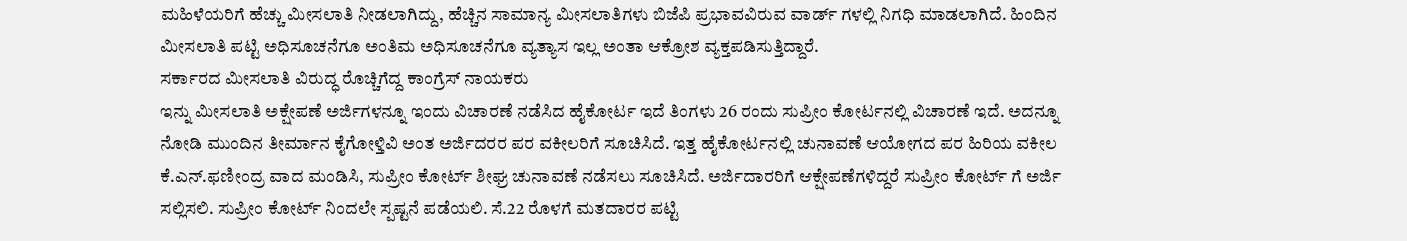ಮಹಿಳೆಯರಿಗೆ ಹೆಚ್ಚು ಮೀಸಲಾತಿ ನೀಡಲಾಗಿದ್ದು, ಹೆಚ್ಚಿನ ಸಾಮಾನ್ಯ ಮೀಸಲಾತಿಗಳು ಬಿಜೆಪಿ ಪ್ರಭಾವವಿರುವ ವಾರ್ಡ್ ಗಳಲ್ಲಿ ನಿಗಧಿ ಮಾಡಲಾಗಿದೆ. ಹಿಂದಿನ ಮೀಸಲಾತಿ ಪಟ್ಟಿ ಅಧಿಸೂಚನೆಗೂ ಅಂತಿಮ ಅಧಿಸೂಚನೆಗೂ ವ್ಯತ್ಯಾಸ ಇಲ್ಲ ಅಂತಾ ಆಕ್ರೋಶ ವ್ಯಕ್ತಪಡಿಸುತ್ತಿದ್ದಾರೆ.
ಸರ್ಕಾರದ ಮೀಸಲಾತಿ ವಿರುದ್ಧ ರೊಚ್ಚಿಗೆದ್ದ ಕಾಂಗ್ರೆಸ್ ನಾಯಕರು
ಇನ್ನು ಮೀಸಲಾತಿ ಅಕ್ಷೇಪಣೆ ಅರ್ಜಿಗಳನ್ನೂ ಇಂದು ವಿಚಾರಣೆ ನಡೆಸಿದ ಹೈಕೋರ್ಟ ಇದೆ ತಿಂಗಳು 26 ರಂದು ಸುಪ್ರೀಂ ಕೋರ್ಟನಲ್ಲಿ ವಿಚಾರಣೆ ಇದೆ. ಅದನ್ನೂ ನೋಡಿ ಮುಂದಿನ ತೀರ್ಮಾನ ಕೈಗೋಳ್ತಿವಿ ಅಂತ ಅರ್ಜಿದರರ ಪರ ವಕೀಲರಿಗೆ ಸೂಚಿಸಿದೆ. ಇತ್ತ ಹೈಕೋರ್ಟನಲ್ಲಿ ಚುನಾವಣೆ ಆಯೋಗದ ಪರ ಹಿರಿಯ ವಕೀಲ ಕೆ.ಎನ್.ಫಣೀಂದ್ರ ವಾದ ಮಂಡಿಸಿ, ಸುಪ್ರೀಂ ಕೋರ್ಟ್ ಶೀಘ್ರ ಚುನಾವಣೆ ನಡೆಸಲು ಸೂಚಿಸಿದೆ. ಅರ್ಜಿದಾರರಿಗೆ ಆಕ್ಷೇಪಣೆಗಳಿದ್ದರೆ ಸುಪ್ರೀಂ ಕೋರ್ಟ್ ಗೆ ಅರ್ಜಿ ಸಲ್ಲಿಸಲಿ. ಸುಪ್ರೀಂ ಕೋರ್ಟ್ ನಿಂದಲೇ ಸ್ಪಷ್ಟನೆ ಪಡೆಯಲಿ. ಸೆ.22 ರೊಳಗೆ ಮತದಾರರ ಪಟ್ಟಿ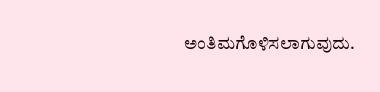ಅಂತಿಮಗೊಳಿಸಲಾಗುವುದು.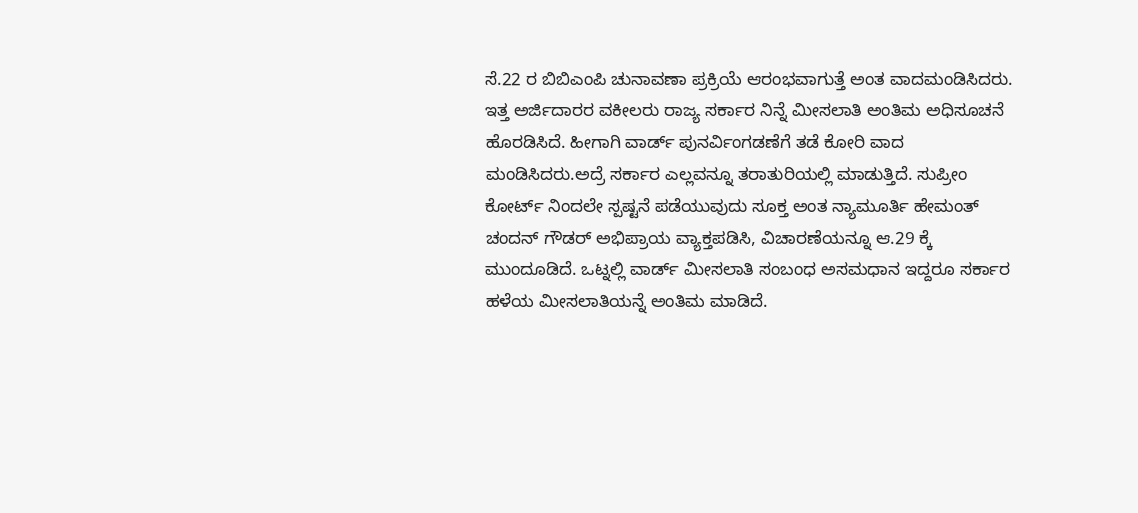ಸೆ.22 ರ ಬಿಬಿಎಂಪಿ ಚುನಾವಣಾ ಪ್ರಕ್ರಿಯೆ ಆರಂಭವಾಗುತ್ತೆ ಅಂತ ವಾದಮಂಡಿಸಿದರು. ಇತ್ತ ಅರ್ಜಿದಾರರ ವಕೀಲರು ರಾಜ್ಯ ಸರ್ಕಾರ ನಿನ್ನೆ ಮೀಸಲಾತಿ ಅಂತಿಮ ಅಧಿಸೂಚನೆ ಹೊರಡಿಸಿದೆ. ಹೀಗಾಗಿ ವಾರ್ಡ್ ಪುನರ್ವಿಂಗಡಣೆಗೆ ತಡೆ ಕೋರಿ ವಾದ ಮಂಡಿಸಿದರು.ಅದ್ರೆ ಸರ್ಕಾರ ಎಲ್ಲವನ್ನೂ ತರಾತುರಿಯಲ್ಲಿ ಮಾಡುತ್ತಿದೆ. ಸುಪ್ರೀಂ ಕೋರ್ಟ್ ನಿಂದಲೇ ಸ್ಪಷ್ಟನೆ ಪಡೆಯುವುದು ಸೂಕ್ತ ಅಂತ ನ್ಯಾಮೂರ್ತಿ ಹೇಮಂತ್ ಚಂದನ್ ಗೌಡರ್ ಅಭಿಪ್ರಾಯ ವ್ಯಾಕ್ತಪಡಿಸಿ, ವಿಚಾರಣೆಯನ್ನೂ ಆ.29 ಕ್ಕೆ ಮುಂದೂಡಿದೆ. ಒಟ್ನಲ್ಲಿ ವಾರ್ಡ್ ಮೀಸಲಾತಿ ಸಂಬಂಧ ಅಸಮಧಾನ ಇದ್ದರೂ ಸರ್ಕಾರ ಹಳೆಯ ಮೀಸಲಾತಿಯನ್ನೆ ಅಂತಿಮ ಮಾಡಿದೆ.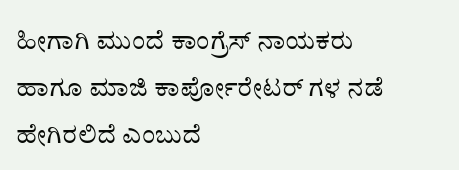ಹೀಗಾಗಿ ಮುಂದೆ ಕಾಂಗ್ರೆಸ್ ನಾಯಕರು ಹಾಗೂ ಮಾಜಿ ಕಾರ್ಪೋರೇಟರ್ ಗಳ ನಡೆ ಹೇಗಿರಲಿದೆ ಎಂಬುದೆ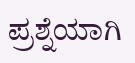ಪ್ರಶ್ನೆಯಾಗಿ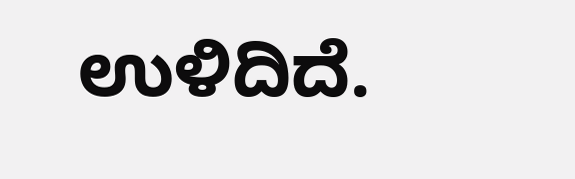ಉಳಿದಿದೆ.